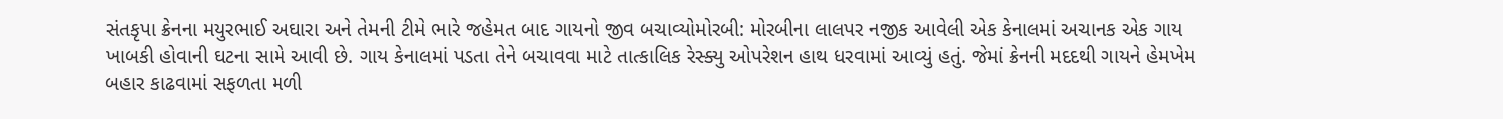સંતકૃપા ક્રેનના મયુરભાઈ અઘારા અને તેમની ટીમે ભારે જહેમત બાદ ગાયનો જીવ બચાવ્યોમોરબી: મોરબીના લાલપર નજીક આવેલી એક કેનાલમાં અચાનક એક ગાય ખાબકી હોવાની ઘટના સામે આવી છે. ગાય કેનાલમાં પડતા તેને બચાવવા માટે તાત્કાલિક રેસ્ક્યુ ઓપરેશન હાથ ધરવામાં આવ્યું હતું. જેમાં ક્રેનની મદદથી ગાયને હેમખેમ બહાર કાઢવામાં સફળતા મળી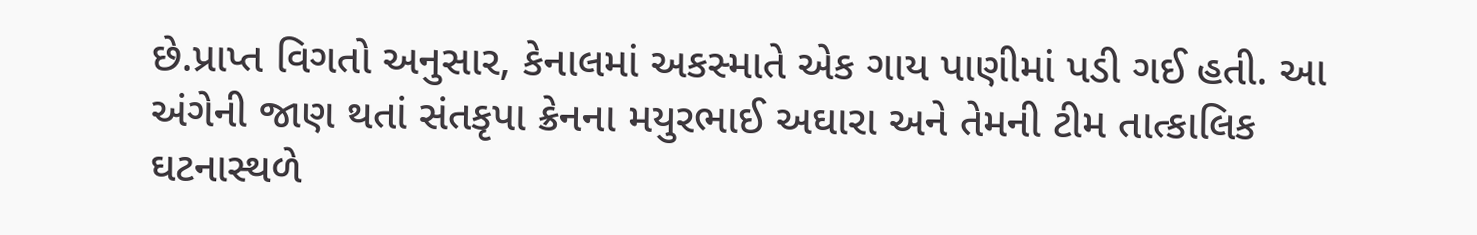છે.પ્રાપ્ત વિગતો અનુસાર, કેનાલમાં અકસ્માતે એક ગાય પાણીમાં પડી ગઈ હતી. આ અંગેની જાણ થતાં સંતકૃપા ક્રેનના મયુરભાઈ અઘારા અને તેમની ટીમ તાત્કાલિક ઘટનાસ્થળે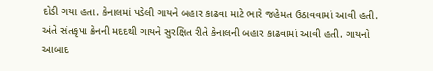દોડી ગયા હતા. કેનાલમાં પડેલી ગાયને બહાર કાઢવા માટે ભારે જહેમત ઉઠાવવામાં આવી હતી. અંતે સંતકૃપા ક્રેનની મદદથી ગાયને સુરક્ષિત રીતે કેનાલની બહાર કાઢવામાં આવી હતી. ગાયનો આબાદ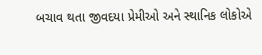બચાવ થતા જીવદયા પ્રેમીઓ અને સ્થાનિક લોકોએ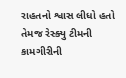રાહતનો શ્વાસ લીધો હતો તેમજ રેસ્ક્યુ ટીમની કામગીરીની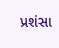પ્રશંસા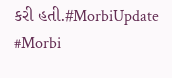કરી હતી.#MorbiUpdate #Morbi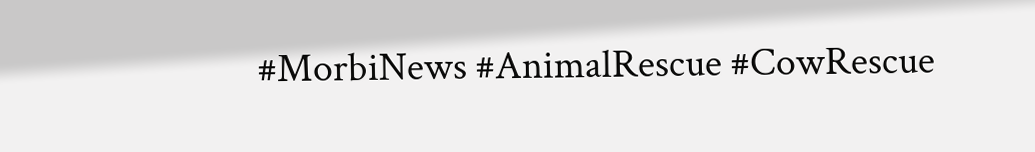#MorbiNews #AnimalRescue #CowRescue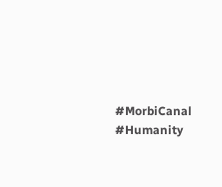#MorbiCanal #Humanity